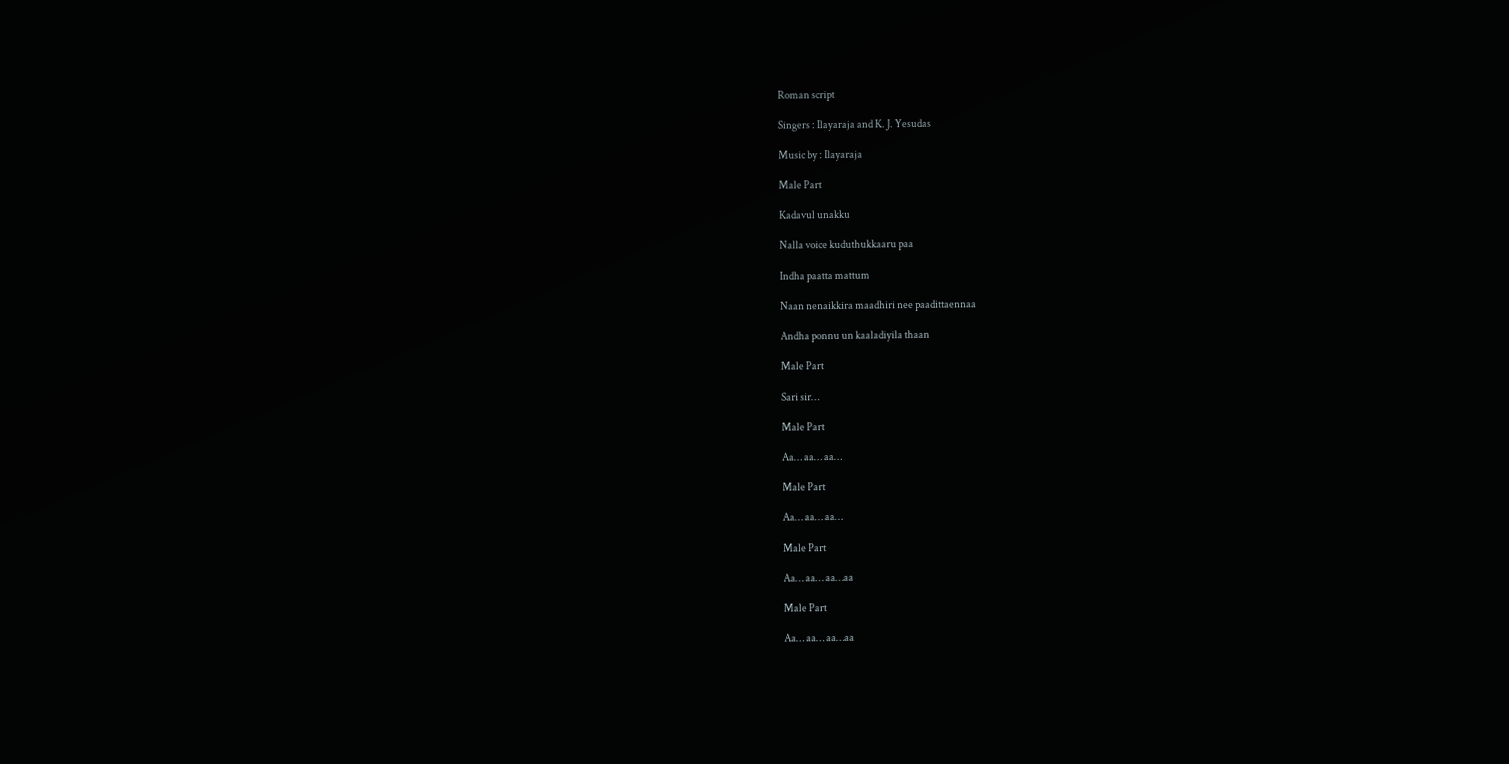Roman script

Singers : Ilayaraja and K. J. Yesudas

Music by : Ilayaraja

Male Part

Kadavul unakku

Nalla voice kuduthukkaaru paa

Indha paatta mattum

Naan nenaikkira maadhiri nee paadittaennaa

Andha ponnu un kaaladiyila thaan

Male Part

Sari sir…

Male Part

Aa… aa… aa…

Male Part

Aa… aa… aa…

Male Part

Aa… aa… aa…aa

Male Part

Aa… aa… aa…aa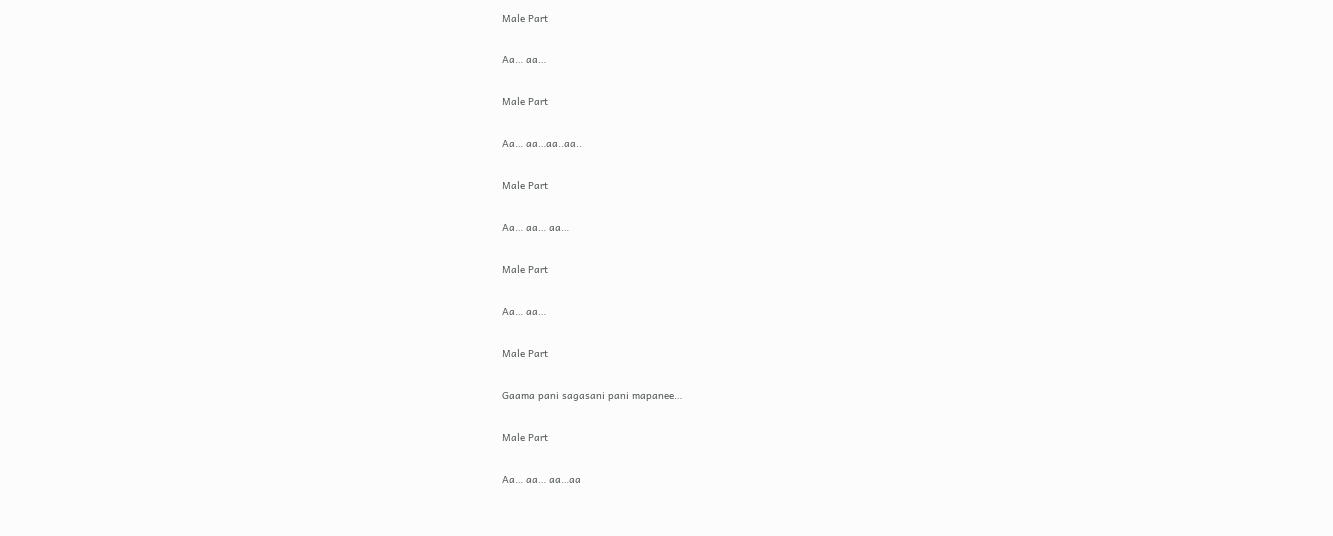Male Part

Aa… aa…

Male Part

Aa… aa…aa..aa..

Male Part

Aa… aa… aa…

Male Part

Aa… aa…

Male Part

Gaama pani sagasani pani mapanee…

Male Part

Aa… aa… aa…aa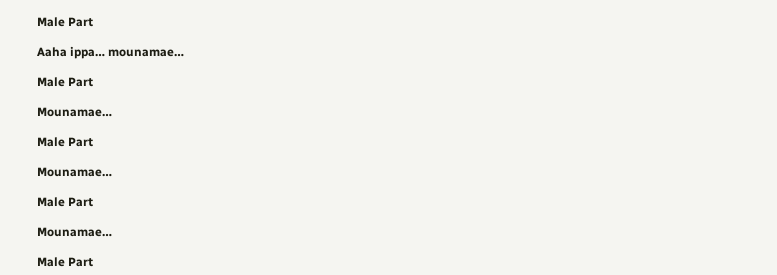Male Part

Aaha ippa… mounamae…

Male Part

Mounamae…

Male Part

Mounamae…

Male Part

Mounamae…

Male Part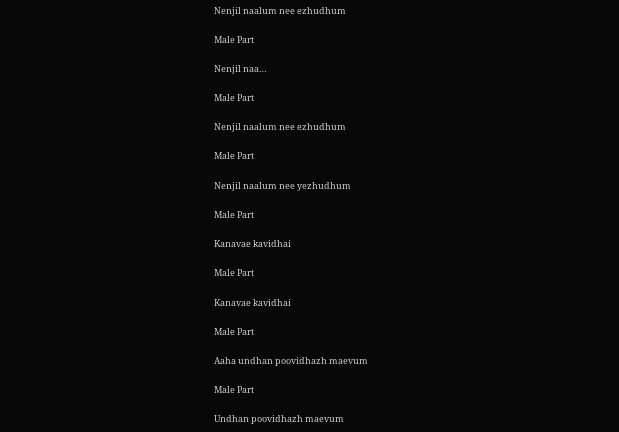Nenjil naalum nee ezhudhum

Male Part

Nenjil naa…

Male Part

Nenjil naalum nee ezhudhum

Male Part

Nenjil naalum nee yezhudhum

Male Part

Kanavae kavidhai

Male Part

Kanavae kavidhai

Male Part

Aaha undhan poovidhazh maevum

Male Part

Undhan poovidhazh maevum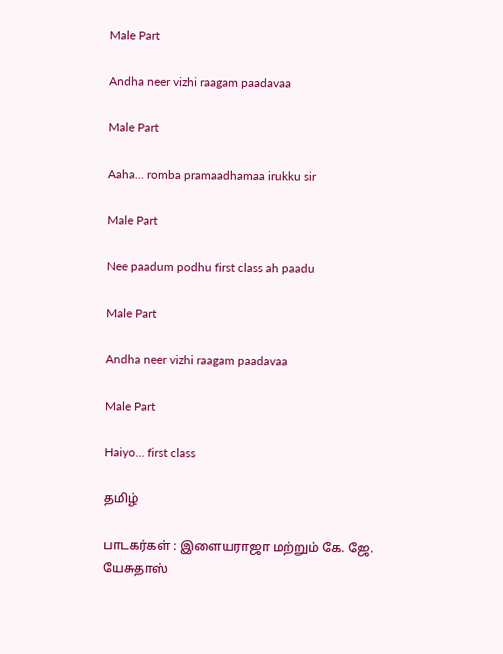Male Part

Andha neer vizhi raagam paadavaa

Male Part

Aaha… romba pramaadhamaa irukku sir

Male Part

Nee paadum podhu first class ah paadu

Male Part

Andha neer vizhi raagam paadavaa

Male Part

Haiyo… first class

தமிழ்

பாடகர்கள் : இளையராஜா மற்றும் கே. ஜே. யேசுதாஸ்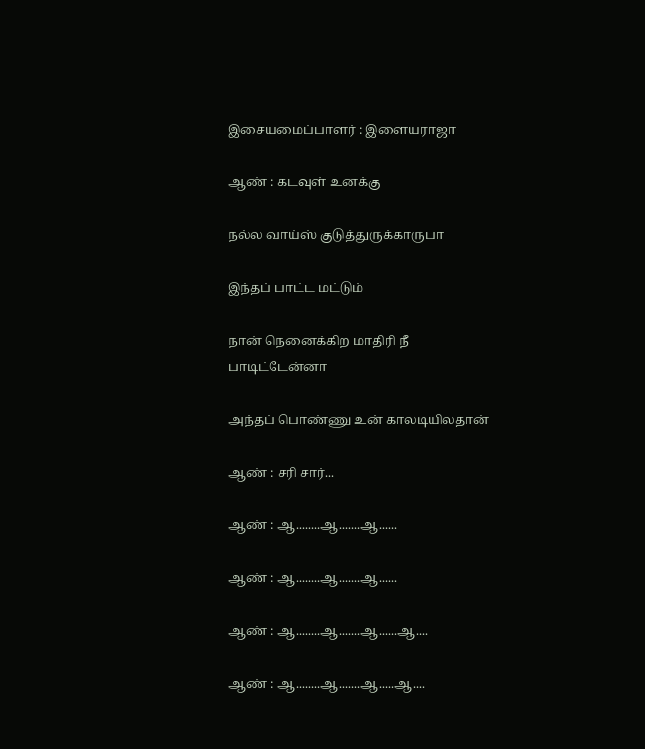இசையமைப்பாளர் : இளையராஜா

ஆண் : கடவுள் உனக்கு

நல்ல வாய்ஸ் குடுத்துருக்காருபா

இந்தப் பாட்ட மட்டும்

நான் நெனைக்கிற மாதிரி நீ பாடிட்டேன்னா

அந்தப் பொண்ணு உன் காலடியிலதான்

ஆண் : சரி சார்...

ஆண் : ஆ........ஆ.......ஆ......

ஆண் : ஆ........ஆ.......ஆ......

ஆண் : ஆ........ஆ.......ஆ......ஆ....

ஆண் : ஆ........ஆ.......ஆ.....ஆ....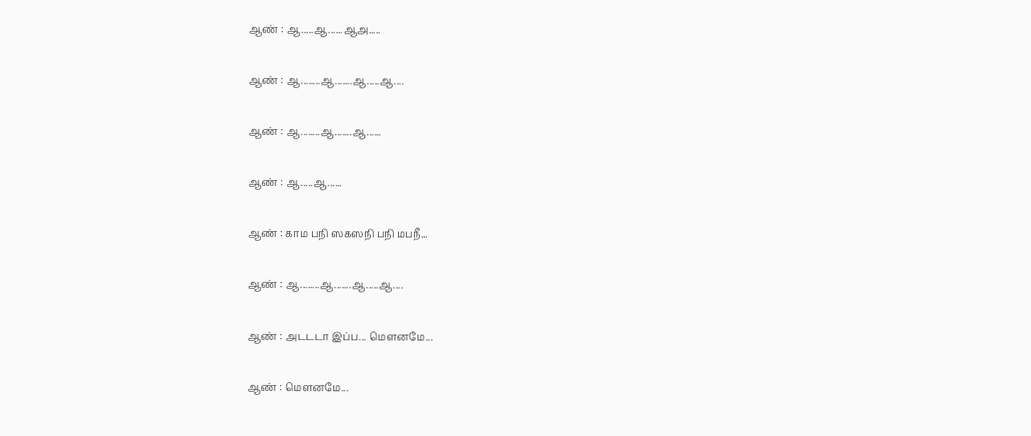ஆண் : ஆ.....ஆ......ஆஅ.....

ஆண் : ஆ........ஆ.......ஆ.....ஆ....

ஆண் : ஆ........ஆ.......ஆ......

ஆண் : ஆ.....ஆ......

ஆண் : காம பநி ஸகஸநி பநி மபநீ...

ஆண் : ஆ........ஆ.......ஆ.....ஆ....

ஆண் : அடடடா இப்ப... மௌனமே...

ஆண் : மௌனமே...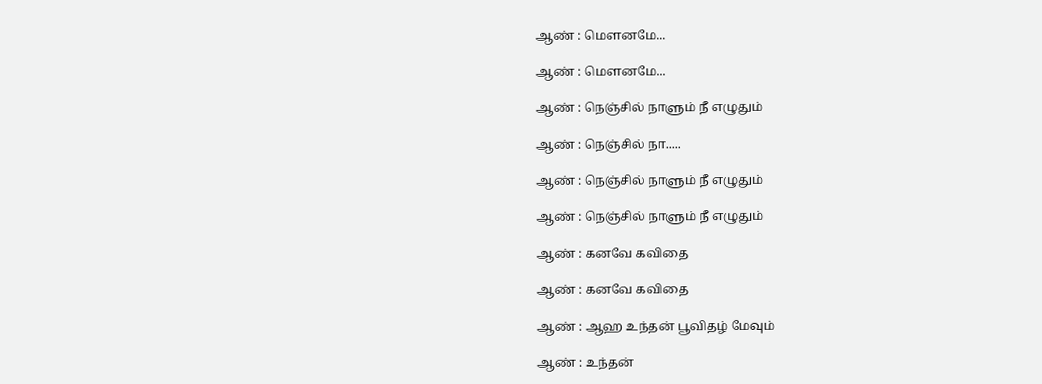ஆண் : மௌனமே...

ஆண் : மௌனமே...

ஆண் : நெஞ்சில் நாளும் நீ எழுதும்

ஆண் : நெஞ்சில் நா.....

ஆண் : நெஞ்சில் நாளும் நீ எழுதும்

ஆண் : நெஞ்சில் நாளும் நீ எழுதும்

ஆண் : கனவே கவிதை

ஆண் : கனவே கவிதை

ஆண் : ஆஹ உந்தன் பூவிதழ் மேவும்

ஆண் : உந்தன்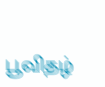பூவிதழ்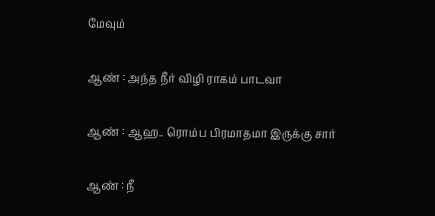மேவும்

ஆண் : அந்த நீர் விழி ராகம் பாடவா

ஆண் : ஆஹ.. ரொம்ப பிரமாதமா இருக்கு சார்

ஆண் : நீ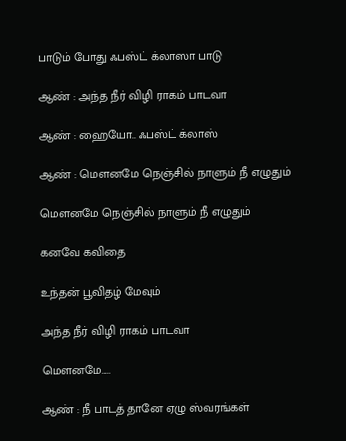பாடும் போது ஃபஸ்ட் க்லாஸா பாடு

ஆண் : அந்த நீர் விழி ராகம் பாடவா

ஆண் : ஹையோ.. ஃபஸ்ட் க்லாஸ்

ஆண் : மௌனமே நெஞ்சில் நாளும் நீ எழுதும்

மௌனமே நெஞ்சில் நாளும் நீ எழுதும்

கனவே கவிதை

உந்தன் பூவிதழ் மேவும்

அந்த நீர் விழி ராகம் பாடவா

மௌனமே.....

ஆண் : நீ பாடத் தானே ஏழு ஸ்வரங்கள்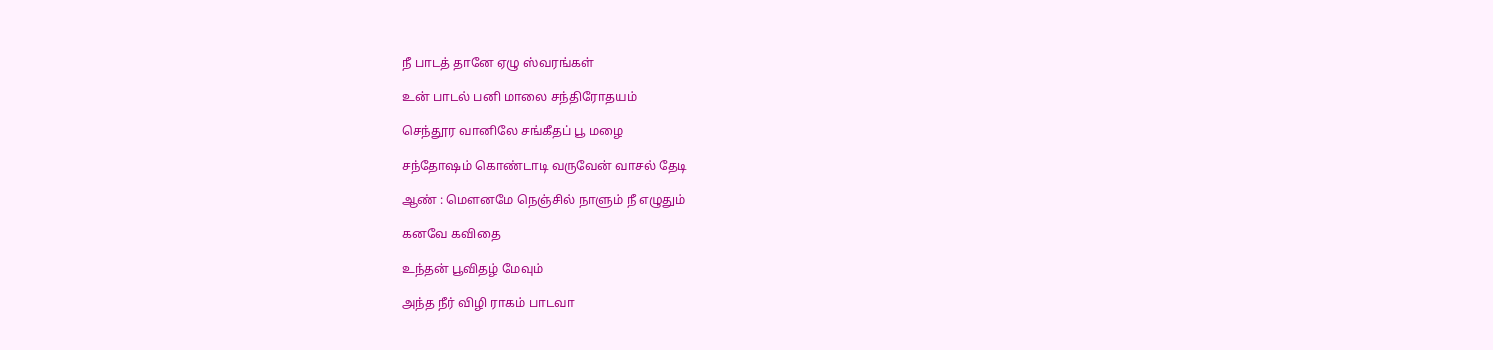நீ பாடத் தானே ஏழு ஸ்வரங்கள்

உன் பாடல் பனி மாலை சந்திரோதயம்

செந்தூர வானிலே சங்கீதப் பூ மழை

சந்தோஷம் கொண்டாடி வருவேன் வாசல் தேடி

ஆண் : மௌனமே நெஞ்சில் நாளும் நீ எழுதும்

கனவே கவிதை

உந்தன் பூவிதழ் மேவும்

அந்த நீர் விழி ராகம் பாடவா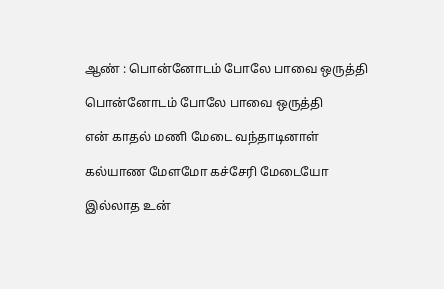ஆண் : பொன்னோடம் போலே பாவை ஒருத்தி

பொன்னோடம் போலே பாவை ஒருத்தி

என் காதல் மணி மேடை வந்தாடினாள்

கல்யாண மேளமோ கச்சேரி மேடையோ

இல்லாத உன்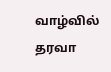வாழ்வில் தரவா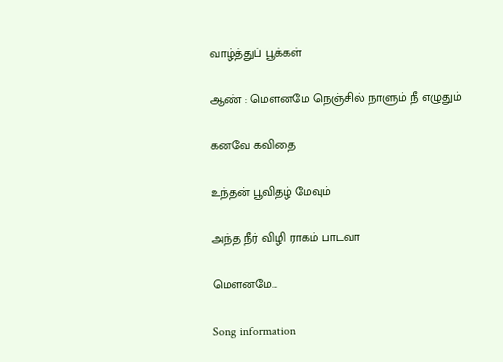வாழ்த்துப் பூக்கள்

ஆண் : மௌனமே நெஞ்சில் நாளும் நீ எழுதும்

கனவே கவிதை

உந்தன் பூவிதழ் மேவும்

அந்த நீர் விழி ராகம் பாடவா

மௌனமே...

Song information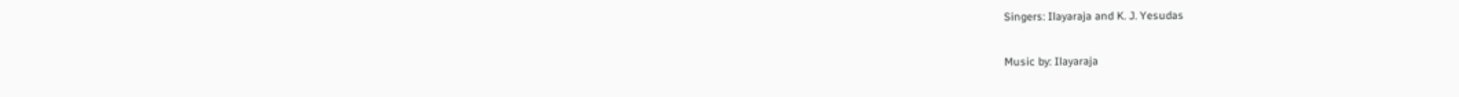Singers: Ilayaraja and K. J. Yesudas

Music by: Ilayaraja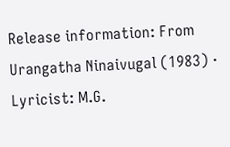Release information: From Urangatha Ninaivugal (1983) · Lyricist: M.G.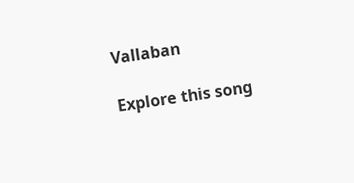Vallaban

Explore this song